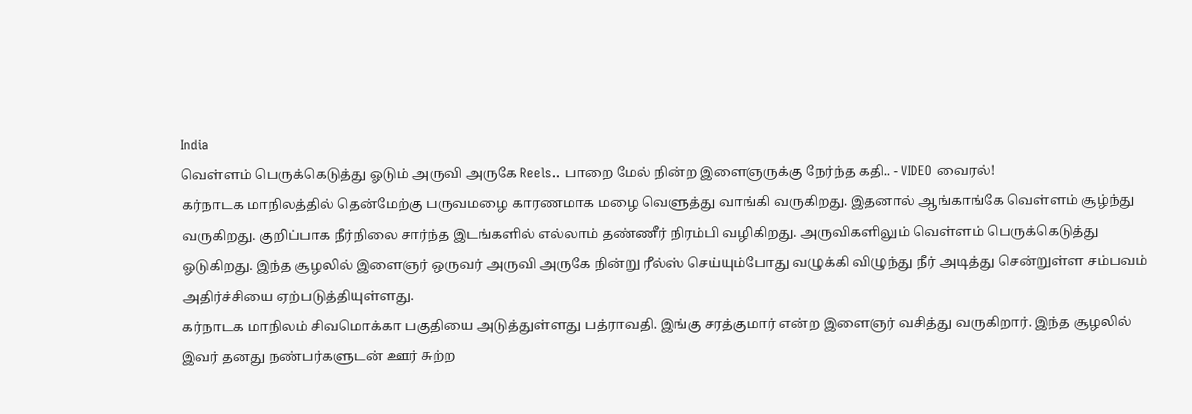India
வெள்ளம் பெருக்கெடுத்து ஓடும் அருவி அருகே Reels.. பாறை மேல் நின்ற இளைஞருக்கு நேர்ந்த கதி.. - VIDEO வைரல்!
கர்நாடக மாநிலத்தில் தென்மேற்கு பருவமழை காரணமாக மழை வெளுத்து வாங்கி வருகிறது. இதனால் ஆங்காங்கே வெள்ளம் சூழ்ந்து வருகிறது. குறிப்பாக நீர்நிலை சார்ந்த இடங்களில் எல்லாம் தண்ணீர் நிரம்பி வழிகிறது. அருவிகளிலும் வெள்ளம் பெருக்கெடுத்து ஓடுகிறது. இந்த சூழலில் இளைஞர் ஒருவர் அருவி அருகே நின்று ரீல்ஸ் செய்யும்போது வழுக்கி விழுந்து நீர் அடித்து சென்றுள்ள சம்பவம் அதிர்ச்சியை ஏற்படுத்தியுள்ளது.
கர்நாடக மாநிலம் சிவமொக்கா பகுதியை அடுத்துள்ளது பத்ராவதி. இங்கு சரத்குமார் என்ற இளைஞர் வசித்து வருகிறார். இந்த சூழலில் இவர் தனது நண்பர்களுடன் ஊர் சுற்ற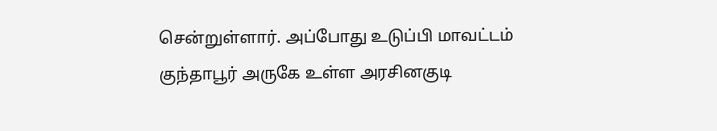சென்றுள்ளார். அப்போது உடுப்பி மாவட்டம் குந்தாபூர் அருகே உள்ள அரசினகுடி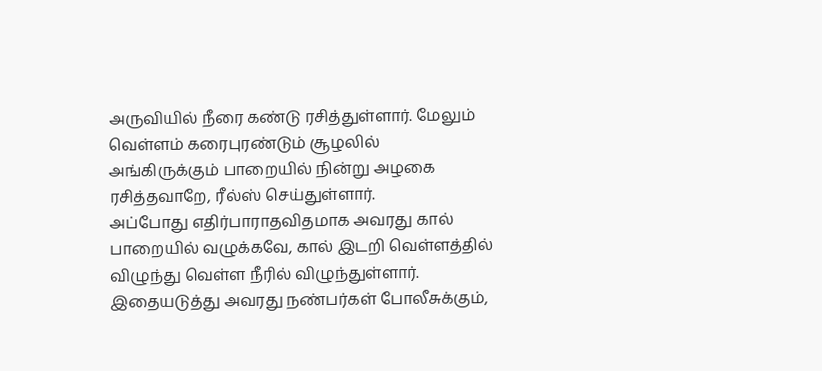அருவியில் நீரை கண்டு ரசித்துள்ளார். மேலும் வெள்ளம் கரைபுரண்டும் சூழலில் அங்கிருக்கும் பாறையில் நின்று அழகை ரசித்தவாறே, ரீல்ஸ் செய்துள்ளார்.
அப்போது எதிர்பாராதவிதமாக அவரது கால் பாறையில் வழுக்கவே, கால் இடறி வெள்ளத்தில் விழுந்து வெள்ள நீரில் விழுந்துள்ளார். இதையடுத்து அவரது நண்பர்கள் போலீசுக்கும்,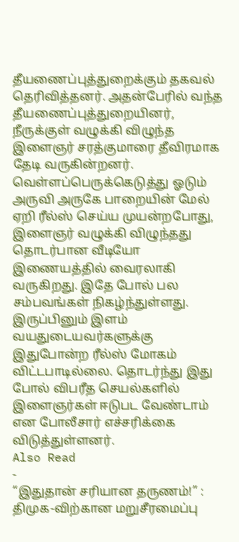தீயணைப்புத்துறைக்கும் தகவல் தெரிவித்தனர். அதன்பேரில் வந்த தீயணைப்புத்துறையினர், நீருக்குள் வழுக்கி விழுந்த இளைஞர் சரத்குமாரை தீவிரமாக தேடி வருகின்றனர்.
வெள்ளப்பெருக்கெடுத்து ஓடும் அருவி அருகே பாறையின் மேல் ஏறி ரீல்ஸ் செய்ய முயன்றபோது, இளைஞர் வழுக்கி விழுந்தது தொடர்பான வீடியோ இணையத்தில் வைரலாகி வருகிறது. இதே போல் பல சம்பவங்கள் நிகழ்ந்துள்ளது. இருப்பினும் இளம் வயதுடையவர்களுக்கு இதுபோன்ற ரீல்ஸ் மோகம் விட்டபாடில்லை. தொடர்ந்து இது போல் விபரீத செயல்களில் இளைஞர்கள் ஈடுபட வேண்டாம் என போலீசார் எச்சரிக்கை விடுத்துள்ளனர்.
Also Read
-
“இதுதான் சரியான தருணம்!” : திமுக-விற்கான மறுசீரமைப்பு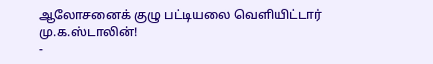ஆலோசனைக் குழு பட்டியலை வெளியிட்டார் மு.க.ஸ்டாலின்!
-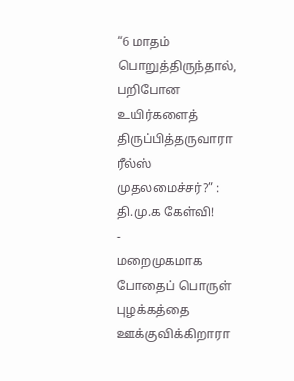“6 மாதம் பொறுத்திருந்தால், பறிபோன உயிர்களைத் திருப்பித்தருவாரா ரீல்ஸ் முதலமைச்சர்?” : தி.மு.க கேள்வி!
-
மறைமுகமாக போதைப் பொருள் புழக்கத்தை ஊக்குவிக்கிறாரா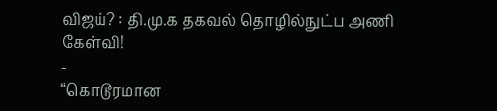விஜய்? : தி.மு.க தகவல் தொழில்நுட்ப அணி கேள்வி!
-
“கொடூரமான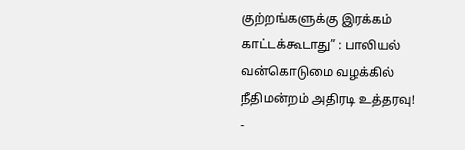குற்றங்களுக்கு இரக்கம் காட்டக்கூடாது” : பாலியல் வன்கொடுமை வழக்கில் நீதிமன்றம் அதிரடி உத்தரவு!
-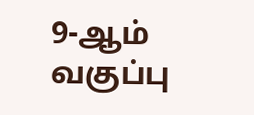9-ஆம் வகுப்பு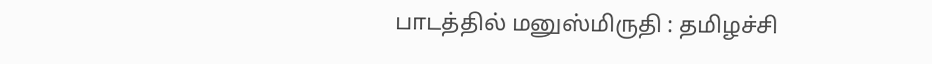பாடத்தில் மனுஸ்மிருதி : தமிழச்சி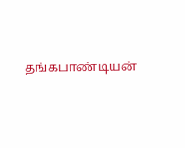தங்கபாண்டியன்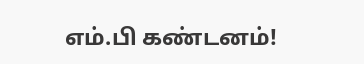எம்.பி கண்டனம்!